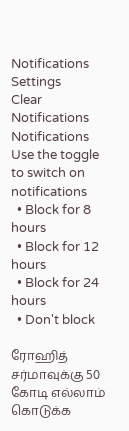Notifications
Settings
Clear Notifications
Notifications
Use the toggle to switch on notifications
  • Block for 8 hours
  • Block for 12 hours
  • Block for 24 hours
  • Don't block

ரோஹித் சர்மாவுக்கு 50 கோடி எல்லாம் கொடுக்க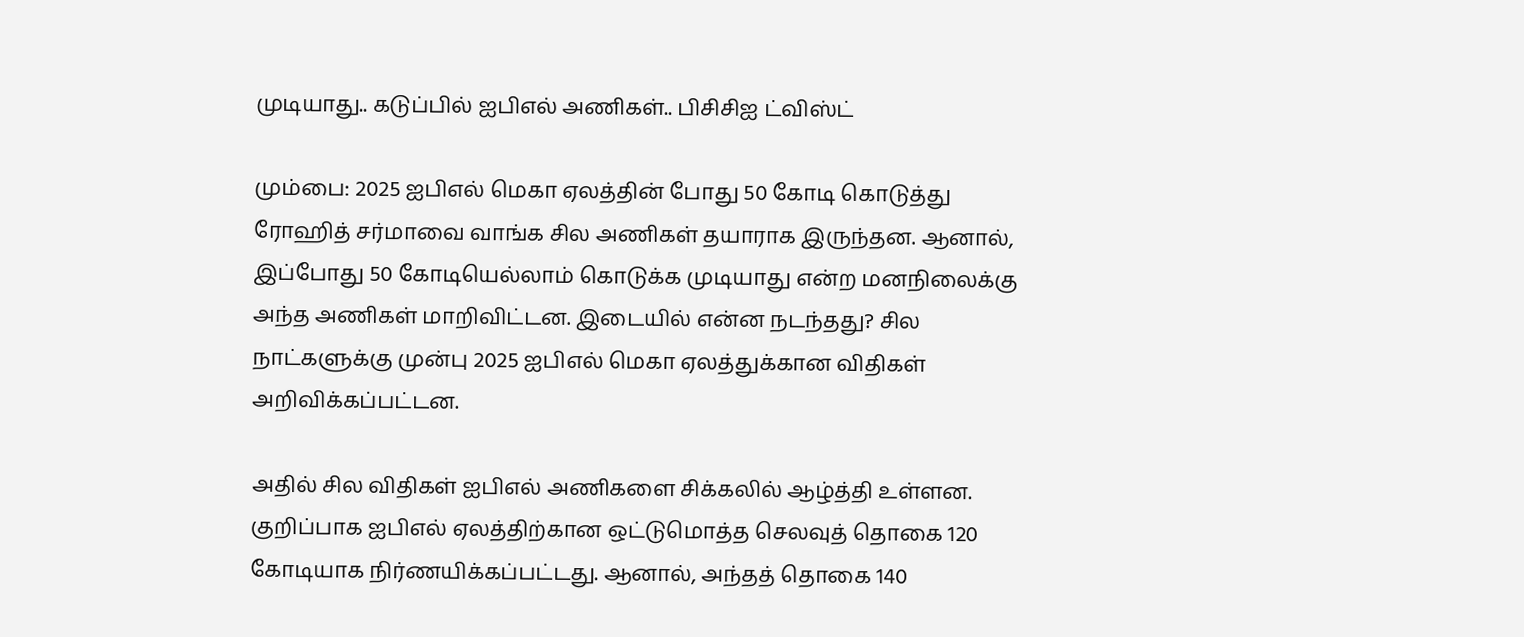முடியாது.. கடுப்பில் ஐபிஎல் அணிகள்.. பிசிசிஐ ட்விஸ்ட்

மும்பை: 2025 ஐபிஎல் மெகா ஏலத்தின் போது 50 கோடி கொடுத்து ரோஹித் சர்மாவை வாங்க சில அணிகள் தயாராக இருந்தன. ஆனால், இப்போது 50 கோடியெல்லாம் கொடுக்க முடியாது என்ற மனநிலைக்கு அந்த அணிகள் மாறிவிட்டன. இடையில் என்ன நடந்தது? சில நாட்களுக்கு முன்பு 2025 ஐபிஎல் மெகா ஏலத்துக்கான விதிகள் அறிவிக்கப்பட்டன.

அதில் சில விதிகள் ஐபிஎல் அணிகளை சிக்கலில் ஆழ்த்தி உள்ளன. குறிப்பாக ஐபிஎல் ஏலத்திற்கான ஒட்டுமொத்த செலவுத் தொகை 120 கோடியாக நிர்ணயிக்கப்பட்டது. ஆனால், அந்தத் தொகை 140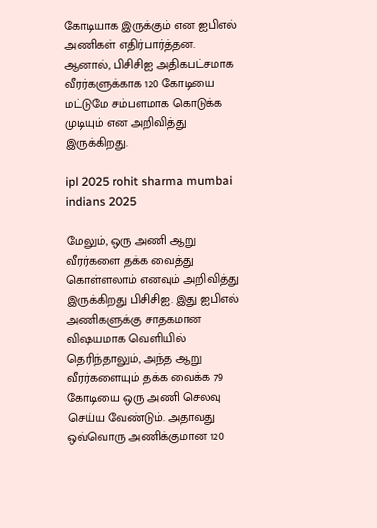கோடியாக இருக்கும் என ஐபிஎல் அணிகள் எதிர்பார்த்தன. ஆனால், பிசிசிஐ அதிகபட்சமாக வீரர்களுக்காக 120 கோடியை மட்டுமே சம்பளமாக கொடுக்க முடியும் என அறிவித்து இருக்கிறது.

ipl 2025 rohit sharma mumbai indians 2025

மேலும், ஒரு அணி ஆறு வீரர்களை தக்க வைத்து கொள்ளலாம் எனவும் அறிவித்து இருக்கிறது பிசிசிஐ. இது ஐபிஎல் அணிகளுக்கு சாதகமான விஷயமாக வெளியில் தெரிந்தாலும், அந்த ஆறு வீரர்களையும் தக்க வைக்க 79 கோடியை ஒரு அணி செலவு செய்ய வேண்டும். அதாவது ஒவ்வொரு அணிக்குமான 120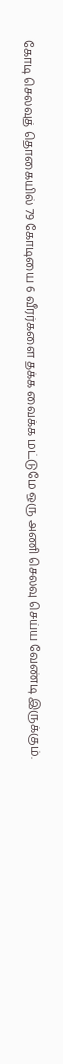கோடி செலவுத் தொகையில் 79 கோடியை 6 வீரர்களை தக்க வைக்க மட்டுமே ஒரு அணி செலவு செய்ய வேண்டி இருக்கும்.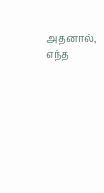அதனால், எந்த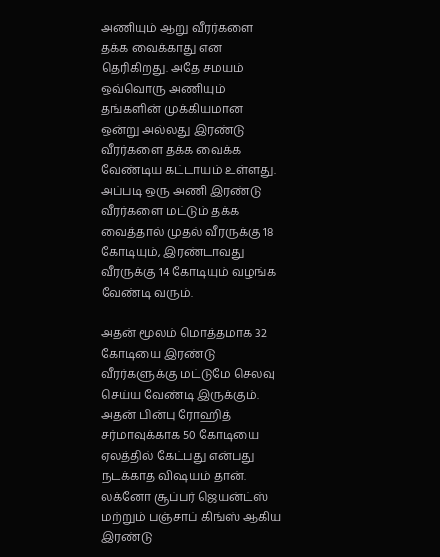அணியும் ஆறு வீரர்களை தக்க வைக்காது என தெரிகிறது. அதே சமயம் ஒவ்வொரு அணியும் தங்களின் முக்கியமான ஒன்று அல்லது இரண்டு வீரர்களை தக்க வைக்க வேண்டிய கட்டாயம் உள்ளது. அப்படி ஒரு அணி இரண்டு வீரர்களை மட்டும் தக்க வைத்தால் முதல் வீரருக்கு 18 கோடியும், இரண்டாவது வீரருக்கு 14 கோடியும் வழங்க வேண்டி வரும்.

அதன் மூலம் மொத்தமாக 32 கோடியை இரண்டு வீரர்களுக்கு மட்டுமே செலவு செய்ய வேண்டி இருக்கும். அதன் பின்பு ரோஹித் சர்மாவுக்காக 50 கோடியை ஏலத்தில் கேட்பது என்பது நடக்காத விஷயம் தான். லக்னோ சூப்பர் ஜெயன்ட்ஸ் மற்றும் பஞ்சாப் கிங்ஸ் ஆகிய இரண்டு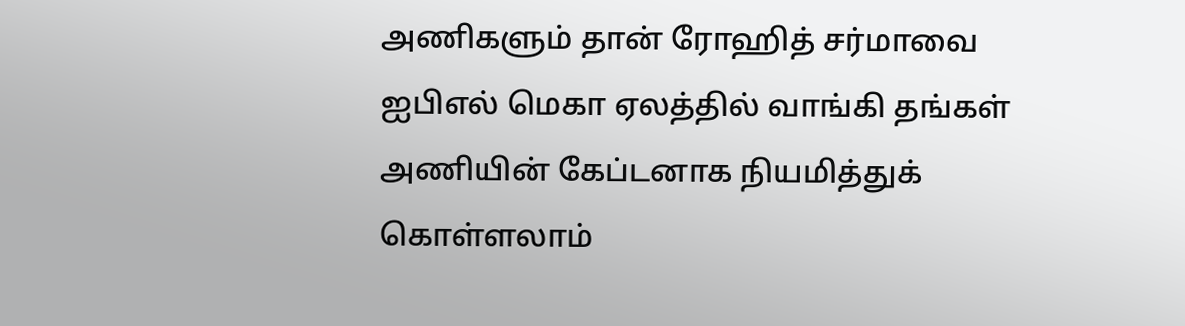அணிகளும் தான் ரோஹித் சர்மாவை ஐபிஎல் மெகா ஏலத்தில் வாங்கி தங்கள் அணியின் கேப்டனாக நியமித்துக் கொள்ளலாம்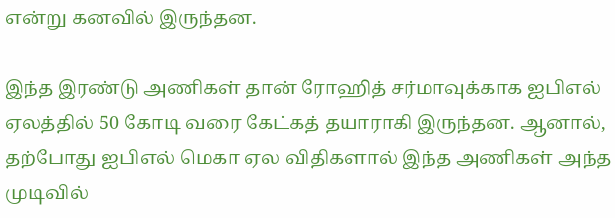என்று கனவில் இருந்தன.

இந்த இரண்டு அணிகள் தான் ரோஹித் சர்மாவுக்காக ஐபிஎல் ஏலத்தில் 50 கோடி வரை கேட்கத் தயாராகி இருந்தன. ஆனால், தற்போது ஐபிஎல் மெகா ஏல விதிகளால் இந்த அணிகள் அந்த முடிவில்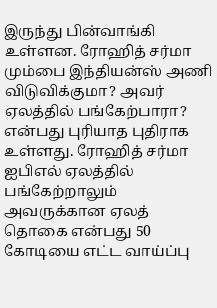இருந்து பின்வாங்கி உள்ளன. ரோஹித் சர்மா மும்பை இந்தியன்ஸ் அணி விடுவிக்குமா? அவர் ஏலத்தில் பங்கேற்பாரா? என்பது புரியாத புதிராக உள்ளது. ரோஹித் சர்மா ஐபிஎல் ஏலத்தில் பங்கேற்றாலும் அவருக்கான ஏலத் தொகை என்பது 50 கோடியை எட்ட வாய்ப்பு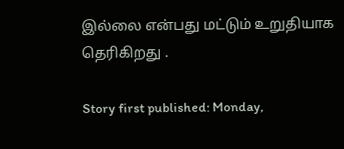இல்லை என்பது மட்டும் உறுதியாக தெரிகிறது .

Story first published: Monday,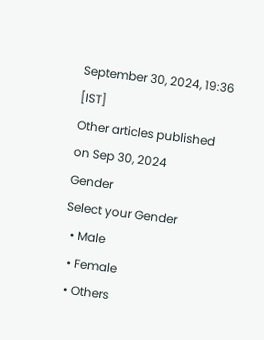September 30, 2024, 19:36 [IST]
Other articles published on Sep 30, 2024
Gender
Select your Gender
  • Male
  • Female
  • Others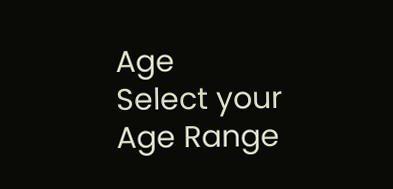Age
Select your Age Range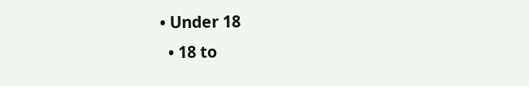• Under 18
  • 18 to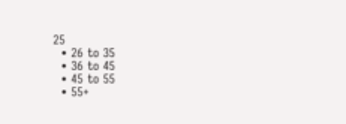25
  • 26 to 35
  • 36 to 45
  • 45 to 55
  • 55+